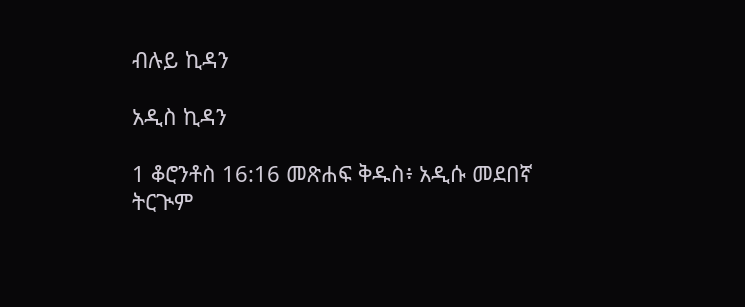ብሉይ ኪዳን

አዲስ ኪዳን

1 ቆሮንቶስ 16:16 መጽሐፍ ቅዱስ፥ አዲሱ መደበኛ ትርጒም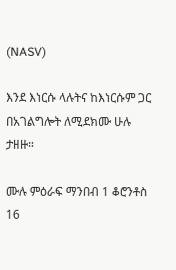(NASV)

እንደ እነርሱ ላሉትና ከእነርሱም ጋር በአገልግሎት ለሚደክሙ ሁሉ ታዘዙ።

ሙሉ ምዕራፍ ማንበብ 1 ቆሮንቶስ 16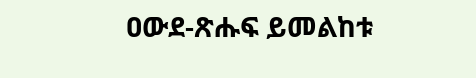ዐውደ-ጽሑፍ ይመልከቱ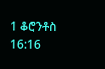1 ቆሮንቶስ 16:16